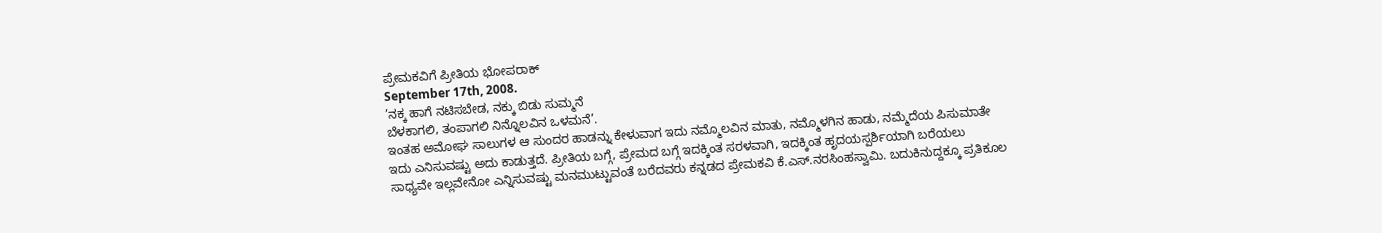ಪ್ರೇಮಕವಿಗೆ ಪ್ರೀತಿಯ ಭೋಪರಾಕ್
September 17th, 2008.
’ನಕ್ಕ ಹಾಗೆ ನಟಿಸಬೇಡ, ನಕ್ಕು ಬಿಡು ಸುಮ್ಮನೆ
ಬೆಳಕಾಗಲಿ, ತಂಪಾಗಲಿ ನಿನ್ನೊಲವಿನ ಒಳಮನೆ’.
ಇಂತಹ ಅಮೋಘ ಸಾಲುಗಳ ಆ ಸುಂದರ ಹಾಡನ್ನು ಕೇಳುವಾಗ ಇದು ನಮ್ಮೊಲವಿನ ಮಾತು, ನಮ್ಮೊಳಗಿನ ಹಾಡು, ನಮ್ಮೆದೆಯ ಪಿಸುಮಾತೇ ಇದು ಎನಿಸುವಷ್ಟು ಅದು ಕಾಡುತ್ತದೆ. ಪ್ರೀತಿಯ ಬಗ್ಗೆ, ಪ್ರೇಮದ ಬಗ್ಗೆ ಇದಕ್ಕಿಂತ ಸರಳವಾಗಿ, ಇದಕ್ಕಿಂತ ಹೃದಯಸ್ಪರ್ಶಿಯಾಗಿ ಬರೆಯಲು ಸಾಧ್ಯವೇ ಇಲ್ಲವೇನೋ ಎನ್ನಿಸುವಷ್ಟು ಮನಮುಟ್ಟುವಂತೆ ಬರೆದವರು ಕನ್ನಡದ ಪ್ರೇಮಕವಿ ಕೆ.ಎಸ್.ನರಸಿಂಹಸ್ವಾಮಿ. ಬದುಕಿನುದ್ದಕ್ಕೂ ಪ್ರತಿಕೂಲ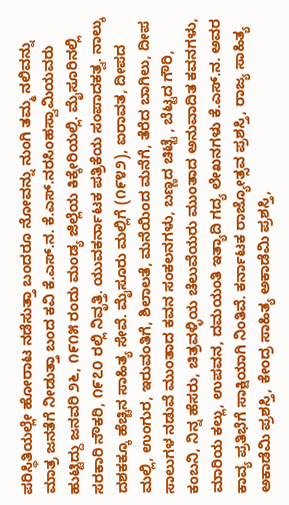ಪರಿಸ್ಥಿತಿಯಲ್ಲೇ ಹೋರಾಟ ನಡೆಸುತ್ತಾ ಬಂದರೂ ನೋವನ್ನು ನುಂಗಿ ತಮ್ಮ ನಲಿವನ್ನು ಮಾತ್ರ ಜನತೆಗೆ ನೀಡುತ್ತಾ ಬಂದ ಕವಿ ಕೆ.ಎಸ್.ನ. ಕೆ.ಎಸ್.ನರಸಿಂಹಸ್ವಾಮಿಯವರು ಹುಟ್ಟಿದ್ದು ಜನವರಿ ೨೬, ೧೯೧೫ ರಂದು ಮಂಡ್ಯ ಜಿಲ್ಲೆಯ ಕಿಕ್ಕೇರಿಯಲ್ಲಿ. ಮೈಸೂರಿನಲ್ಲಿ ಸರಕಾರಿ ನೌಕರಿ, ೧೯೭೦ ರಲ್ಲಿ ನಿವೃತ್ತಿ. ಯುವಕರ್ನಾಟಕ ಪತ್ರಿಕೆಯ ಸಂಪಾದಕತ್ವ. ನಾಲ್ಕು ದಶಕಕ್ಕೂ ಹೆಚ್ಚಿನ ಸಾಹಿತ್ಯ ಸೇವೆ. ಮೈಸೂರು ಮಲ್ಲಿಗೆ (೧೯೪೨), ಐರಾವತ, ದೀಪದ ಮಲ್ಲಿ, ಉಂಗುರ, ಇರುವಂತಿಗೆ, ಶಿಲಾಲತೆ, ಮನೆಯಿಂದ ಮನೆಗೆ, ತೆರೆದ ಬಾಗಿಲು, ದೀಪ ಸಾಲುಗಳ ನಡುವೆ ಮುಂತಾದ ಕವನ ಸಂಕಲನಗಳು, ಬಣ್ಣದ ಚಿಟ್ಟೆ , ಬೆಟ್ಟದ ಗೌರಿ, ಕಂಬನಿ, ನಿನ್ನ ಹೆಸರು, ಚಿತ್ರವಳ್ಳಿಯ ಚೆಲುವೆಯರು ಮುಂತಾದ ಅನುವಾದಿತ ಕವನಗಳು, ಮಾರಿಯ ಕಲ್ಲು, ಉಪವನ, ದಮಯಂತಿ ಇತ್ಯಾದಿ ಗದ್ಯ ಲೇಖನಗಳು ಕೆ.ಎಸ್.ನ. ಅವರ ಕಾವ್ಯ ಪ್ರತಿಭೆಗೆ ಸಾಕ್ಷಿಯಾಗಿ ನಿಂತಿವೆ. ಕರ್ನಾಟಕ ರಾಜ್ಯೋತ್ಸವ ಪ್ರಶಸ್ತಿ, ರಾಜ್ಯ ಸಾಹಿತ್ಯ ಅಕಾಡೆಮಿ ಪ್ರಶಸ್ತಿ, ಕೇಂದ್ರ ಸಾಹಿತ್ಯ ಅಕಾಡೆಮಿ ಪ್ರಶಸ್ತಿ,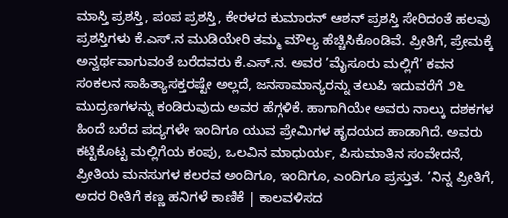ಮಾಸ್ತಿ ಪ್ರಶಸ್ತಿ, ಪಂಪ ಪ್ರಶಸ್ತಿ, ಕೇರಳದ ಕುಮಾರನ್ ಆಶನ್ ಪ್ರಶಸ್ತಿ ಸೇರಿದಂತೆ ಹಲವು ಪ್ರಶಸ್ತಿಗಳು ಕೆ.ಎಸ್.ನ ಮುಡಿಯೇರಿ ತಮ್ಮ ಮೌಲ್ಯ ಹೆಚ್ಚಿಸಿಕೊಂಡಿವೆ. ಪ್ರೀತಿಗೆ, ಪ್ರೇಮಕ್ಕೆ ಅನ್ವರ್ಥವಾಗುವಂತೆ ಬರೆದವರು ಕೆ.ಎಸ್.ನ. ಅವರ ’ಮೈಸೂರು ಮಲ್ಲಿಗೆ’ ಕವನ ಸಂಕಲನ ಸಾಹಿತ್ಯಾಸಕ್ತರಷ್ಟೇ ಅಲ್ಲದೆ, ಜನಸಾಮಾನ್ಯರನ್ನು ತಲುಪಿ ಇದುವರೆಗೆ ೨೬ ಮುದ್ರಣಗಳನ್ನು ಕಂಡಿರುವುದು ಅವರ ಹೆಗ್ಗಳಿಕೆ. ಹಾಗಾಗಿಯೇ ಅವರು ನಾಲ್ಕು ದಶಕಗಳ ಹಿಂದೆ ಬರೆದ ಪದ್ಯಗಳೇ ಇಂದಿಗೂ ಯುವ ಪ್ರೇಮಿಗಳ ಹೃದಯದ ಹಾಡಾಗಿದೆ. ಅವರು ಕಟ್ಟಿಕೊಟ್ಟ ಮಲ್ಲಿಗೆಯ ಕಂಪು, ಒಲವಿನ ಮಾಧುರ್ಯ, ಪಿಸುಮಾತಿನ ಸಂವೇದನೆ, ಪ್ರೀತಿಯ ಮನಸುಗಳ ಕಲರವ ಅಂದಿಗೂ, ಇಂದಿಗೂ, ಎಂದಿಗೂ ಪ್ರಸ್ತುತ. ’ನಿನ್ನ ಪ್ರೀತಿಗೆ, ಅದರ ರೀತಿಗೆ ಕಣ್ಣ ಹನಿಗಳೆ ಕಾಣಿಕೆ | ಕಾಲವಳಿಸದ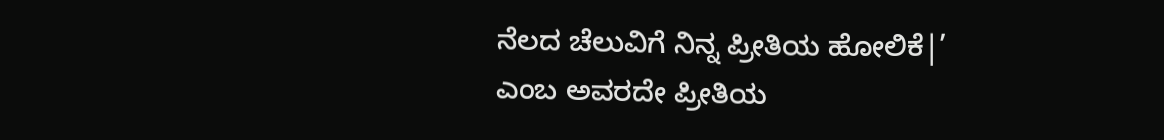ನೆಲದ ಚೆಲುವಿಗೆ ನಿನ್ನ ಪ್ರೀತಿಯ ಹೋಲಿಕೆ|’ ಎಂಬ ಅವರದೇ ಪ್ರೀತಿಯ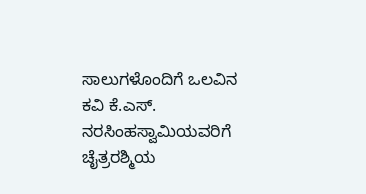ಸಾಲುಗಳೊಂದಿಗೆ ಒಲವಿನ ಕವಿ ಕೆ.ಎಸ್. ನರಸಿಂಹಸ್ವಾಮಿಯವರಿಗೆ ಚೈತ್ರರಶ್ಮಿಯ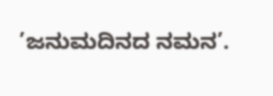’ಜನುಮದಿನದ ನಮನ’.